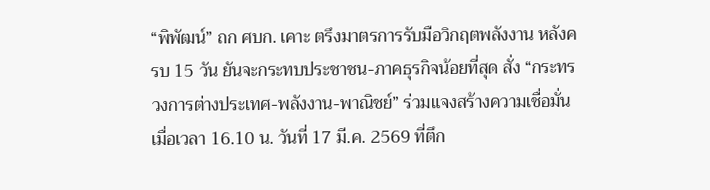“พิพัฒน์” ถก ศบก. เคาะ ตรึงมาตรการรับมือวิกฤตพลังงาน หลังครบ 15 วัน ยันจะกระทบประชาชน-ภาคธุรกิจน้อยที่สุด สั่ง “กระทรวงการต่างประเทศ-พลังงาน-พาณิชย์” ร่วมแจงสร้างความเชื่อมั่น
เมื่อเวลา 16.10 น. วันที่ 17 มี.ค. 2569 ที่ตึก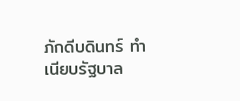ภักดีบดินทร์ ทำเนียบรัฐบาล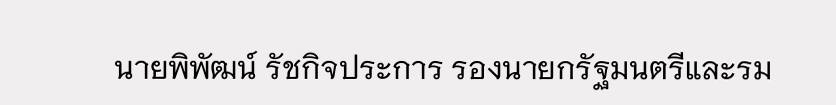นายพิพัฒน์ รัชกิจประการ รองนายกรัฐมนตรีและรม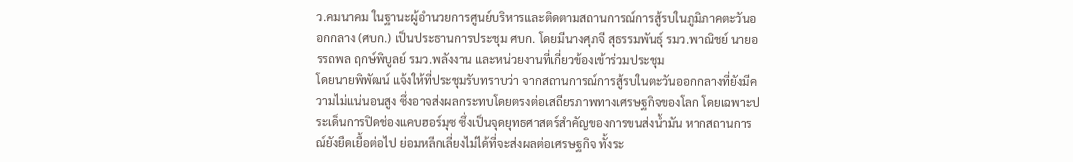ว.คมนาคม ในฐานะผู้อำนวยการศูนย์บริหารและติดตามสถานการณ์การสู้รบในภูมิภาคตะวันออกกลาง (ศบก.) เป็นประธานการประชุม ศบก. โดยมีนางศุภจี สุธรรมพันธุ์ รมว.พาณิชย์ นายอรรถพล ฤกษ์พิบูลย์ รมว.พลังงาน และหน่วยงานที่เกี่ยวข้องเข้าร่วมประชุม
โดยนายพิพัฒน์ แจ้งให้ที่ประชุมรับทราบว่า จากสถานการณ์การสู้รบในตะวันออกกลางที่ยังมีความไม่แน่นอนสูง ซึ่งอาจส่งผลกระทบโดยตรงต่อเสถียรภาพทางเศรษฐกิจของโลก โดยเฉพาะประเด็นการปิดช่องแคบฮอร์มุซ ซึ่งเป็นจุดยุทธศาสตร์สำคัญของการขนส่งน้ำมัน หากสถานการณ์ยังยืดเยื้อต่อไป ย่อมหลีกเลี่ยงไม่ได้ที่จะส่งผลต่อเศรษฐกิจ ทั้งระ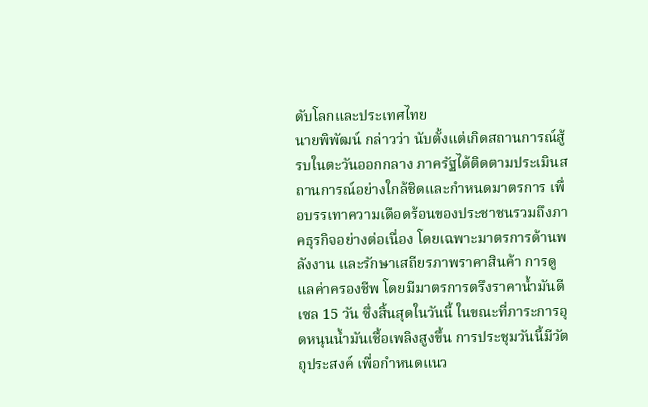ดับโลกและประเทศไทย
นายพิพัฒน์ กล่าวว่า นับตั้งแต่เกิดสถานการณ์สู้รบในตะวันออกกลาง ภาครัฐได้ติดตามประเมินสถานการณ์อย่างใกล้ชิดและกำหนดมาตรการ เพื่อบรรเทาความเดือดร้อนของประชาชนรวมถึงภาคธุรกิจอย่างต่อเนื่อง โดยเฉพาะมาตรการด้านพลังงาน และรักษาเสถียรภาพราคาสินค้า การดูแลค่าครองชีพ โดยมีมาตรการตรึงราคาน้ำมันดีเซล 15 วัน ซึ่งสิ้นสุดในวันนี้ ในขณะที่ภาระการอุดหนุนน้ำมันเชื้อเพลิงสูงขึ้น การประชุมวันนี้มีวัตถุประสงค์ เพื่อกำหนดแนว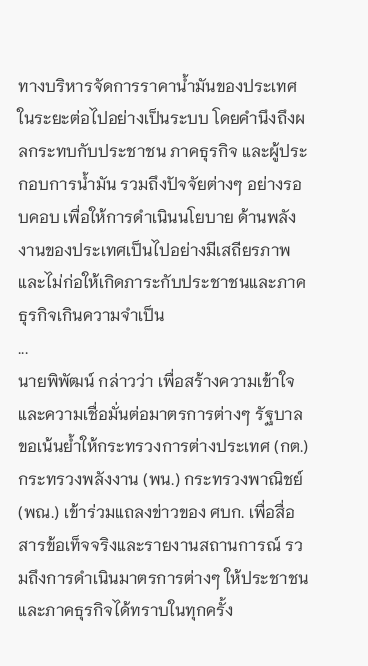ทางบริหารจัดการราคาน้ำมันของประเทศในระยะต่อไปอย่างเป็นระบบ โดยคำนึงถึงผลกระทบกับประชาชน ภาคธุรกิจ และผู้ประกอบการน้ำมัน รวมถึงปัจจัยต่างๆ อย่างรอบคอบ เพื่อให้การดำเนินนโยบาย ด้านพลังงานของประเทศเป็นไปอย่างมีเสถียรภาพ และไม่ก่อให้เกิดภาระกับประชาชนและภาคธุรกิจเกินความจำเป็น
...
นายพิพัฒน์ กล่าวว่า เพื่อสร้างความเข้าใจและความเชื่อมั่นต่อมาตรการต่างๆ รัฐบาลขอเน้นย้ำให้กระทรวงการต่างประเทศ (กต.) กระทรวงพลังงาน (พน.) กระทรวงพาณิชย์ (พณ.) เข้าร่วมแถลงข่าวของ ศบก. เพื่อสื่อสารข้อเท็จจริงและรายงานสถานการณ์ รวมถึงการดำเนินมาตรการต่างๆ ให้ประชาชนและภาคธุรกิจได้ทราบในทุกครั้ง